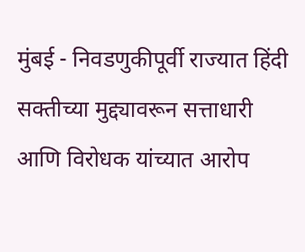मुंबई - निवडणुकीपूर्वी राज्यात हिंदी सक्तीच्या मुद्द्यावरून सत्ताधारी आणि विरोधक यांच्यात आरोप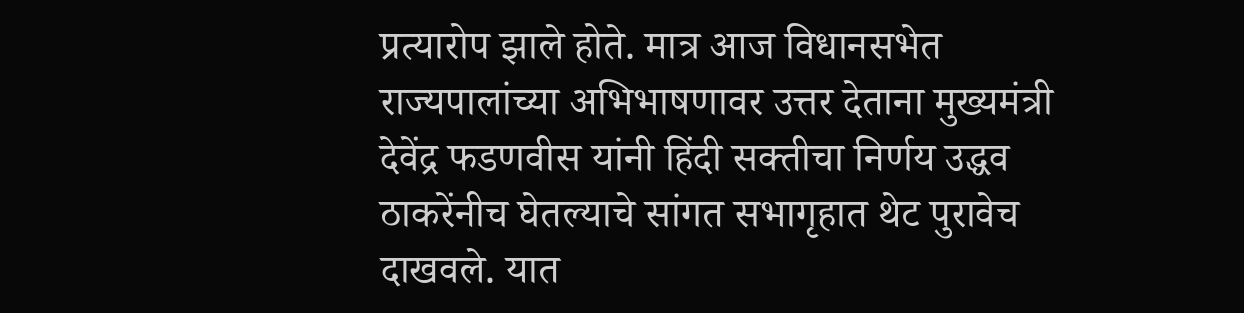प्रत्यारोप झाले होते. मात्र आज विधानसभेत राज्यपालांच्या अभिभाषणावर उत्तर देताना मुख्यमंत्री देवेंद्र फडणवीस यांनी हिंदी सक्तीचा निर्णय उद्धव ठाकरेंनीच घेतल्याचे सांगत सभागृहात थेट पुरावेच दाखवले. यात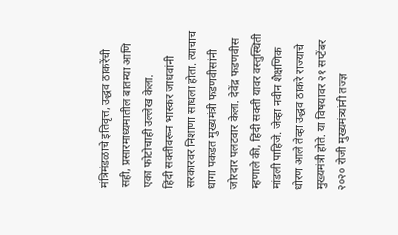मंत्रिमंडळाचे इतिवृत्त, उद्धव ठाकरेंची सही, प्रसारमाध्यमातील बातम्या आणि एका फोटोचाही उल्लेख केला.
हिंदी सक्तीवरून भास्कर जाधवांनी सरकारवर निशाणा साधला होता. त्याचाच धागा पकडत मुख्यमंत्री फडणवीसांनी जोरदार पलटवार केला. देवेंद्र फडणवीस म्हणाले की, हिंदी सक्ती यावर वस्तुस्थिती मांडली पाहिजे. जेव्हा नवीन शैक्षणिक धोरण आले तेव्हा उद्धव ठाकरे राज्याचे मुख्यमंत्री होते. या विषयावर २१ सप्टेंबर २०२० रोजी मुख्यमंत्र्यांनी तज्ज्ञ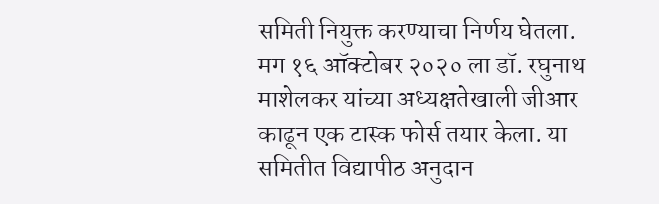समिती नियुक्त करण्याचा निर्णय घेतला. मग १६ ऑक्टोबर २०२० ला डॉ. रघुनाथ माशेलकर यांच्या अध्यक्षतेखाली जीआर काढून एक टास्क फोर्स तयार केला. या समितीत विद्यापीठ अनुदान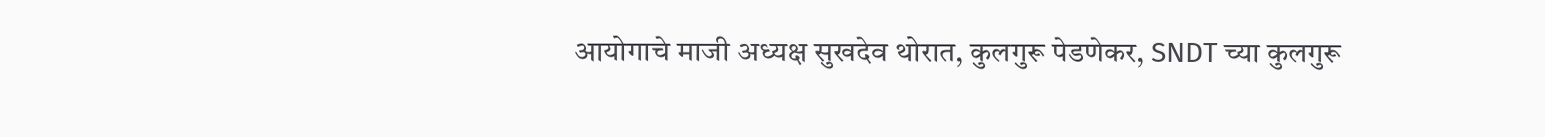आयोगाचे माजी अध्यक्ष सुखदेव थोरात, कुलगुरू पेडणेकर, SNDT च्या कुलगुरू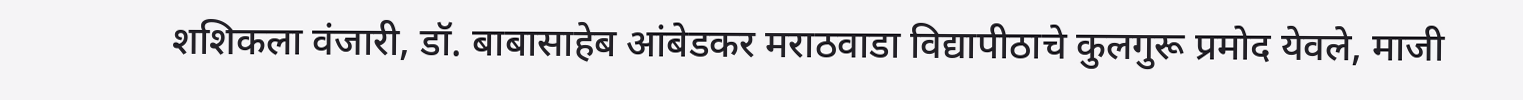शशिकला वंजारी, डॉ. बाबासाहेब आंबेडकर मराठवाडा विद्यापीठाचे कुलगुरू प्रमोद येवले, माजी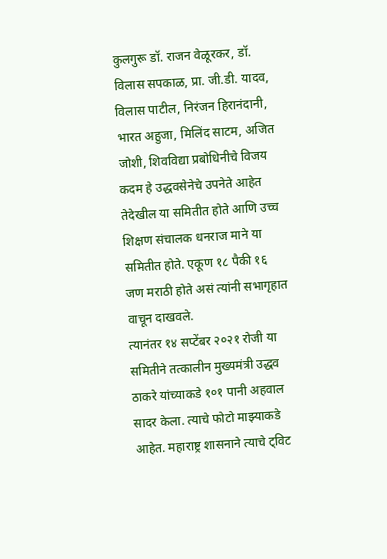कुलगुरू डॉ. राजन वेळूरकर, डॉ. विलास सपकाळ, प्रा. जी.डी. यादव, विलास पाटील, निरंजन हिरानंदानी, भारत अहुजा, मिलिंद साटम, अजित जोशी, शिवविद्या प्रबोधिनीचे विजय कदम हे उद्धवसेनेचे उपनेते आहेत तेदेखील या समितीत होते आणि उच्च शिक्षण संचालक धनराज माने या समितीत होते. एकूण १८ पैकी १६ जण मराठी होते असं त्यांनी सभागृहात वाचून दाखवले.
त्यानंतर १४ सप्टेंबर २०२१ रोजी या समितीने तत्कालीन मुख्यमंत्री उद्धव ठाकरे यांच्याकडे १०१ पानी अहवाल सादर केला. त्याचे फोटो माझ्याकडे आहेत. महाराष्ट्र शासनाने त्याचे ट्विट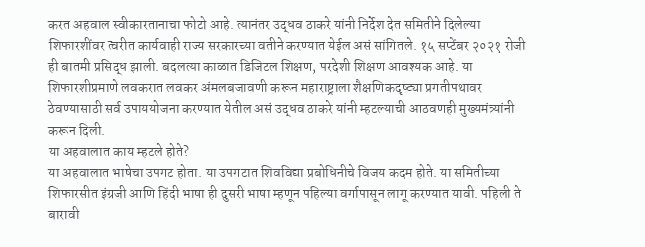करत अहवाल स्वीकारतानाचा फोटो आहे. त्यानंतर उद्धव ठाकरे यांनी निर्देश देत समितीने दिलेल्या शिफारशींवर त्वरीत कार्यवाही राज्य सरकारच्या वतीने करण्यात येईल असं सांगितले. १५ सप्टेंबर २०२१ रोजी ही बातमी प्रसिद्ध झाली. बदलत्या काळात डिजिटल शिक्षण, परदेशी शिक्षण आवश्यक आहे. या शिफारशीप्रमाणे लवकरात लवकर अंमलबजावणी करून महाराष्ट्राला शैक्षणिकदृष्ट्या प्रगतीपथावर ठेवण्यासाठी सर्व उपाययोजना करण्यात येतील असं उद्धव ठाकरे यांनी म्हटल्याची आठवणही मुख्यमंत्र्यांनी करून दिली.
या अहवालात काय म्हटले होते?
या अहवालात भाषेचा उपगट होता. या उपगटात शिवविद्या प्रबोधिनीचे विजय कदम होते. या समितीच्या शिफारसीत इंग्रजी आणि हिंदी भाषा ही दुसरी भाषा म्हणून पहिल्या वर्गापासून लागू करण्यात यावी. पहिली ते बारावी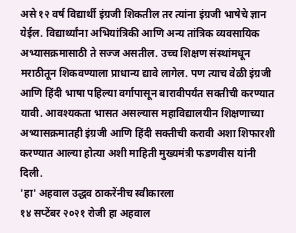असे १२ वर्ष विद्यार्थी इंग्रजी शिकतील तर त्यांना इंग्रजी भाषेचे ज्ञान येईल. विद्यार्थ्यांना अभियांत्रिकी आणि अन्य तांत्रिक व्यवसायिक अभ्यासक्रमासाठी ते सज्ज असतील. उच्च शिक्षण संस्थांमधून मराठीतून शिकवण्याला प्राधान्य द्यावे लागेल. पण त्याच वेळी इंग्रजी आणि हिंदी भाषा पहिल्या वर्गापासून बारावीपर्यंत सक्तीची करण्यात यावी. आवश्यकता भासत असल्यास महाविद्यालयीन शिक्षणाच्या अभ्यासक्रमातही इंग्रजी आणि हिंदी सक्तीची करावी अशा शिफारशी करण्यात आल्या होत्या अशी माहिती मुख्यमंत्री फडणवीस यांनी दिली.
'हा' अहवाल उद्धव ठाकरेंनीच स्वीकारला
१४ सप्टेंबर २०२१ रोजी हा अहवाल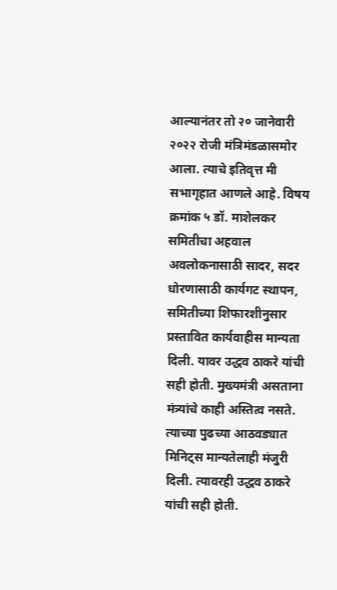आल्यानंतर तो २० जानेवारी २०२२ रोजी मंत्रिमंडळासमोर आला. त्याचे इतिवृत्त मी सभागृहात आणले आहे. विषय क्रमांक ५ डॉ. माशेलकर समितीचा अहवाल अवलोकनासाठी सादर, सदर धोरणासाठी कार्यगट स्थापन, समितीच्या शिफारशीनुसार प्रस्तावित कार्यवाहीस मान्यता दिली. यावर उद्धव ठाकरे यांची सही होती. मुख्यमंत्री असताना मंत्र्यांचे काही अस्तित्व नसते. त्याच्या पुढच्या आठवड्यात मिनिट्स मान्यतेलाही मंजुरी दिली. त्यावरही उद्धव ठाकरे यांची सही होती.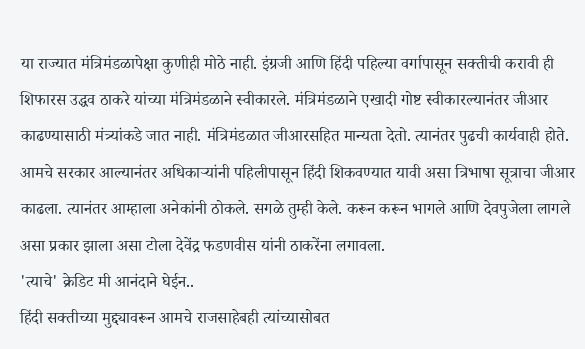या राज्यात मंत्रिमंडळापेक्षा कुणीही मोठे नाही. इंग्रजी आणि हिंदी पहिल्या वर्गापासून सक्तीची करावी ही शिफारस उद्धव ठाकरे यांच्या मंत्रिमंडळाने स्वीकारले. मंत्रिमंडळाने एखादी गोष्ट स्वीकारल्यानंतर जीआर काढण्यासाठी मंत्र्यांकडे जात नाही. मंत्रिमंडळात जीआरसहित मान्यता देतो. त्यानंतर पुढची कार्यवाही होते. आमचे सरकार आल्यानंतर अधिकाऱ्यांनी पहिलीपासून हिंदी शिकवण्यात यावी असा त्रिभाषा सूत्राचा जीआर काढला. त्यानंतर आम्हाला अनेकांनी ठोकले. सगळे तुम्ही केले. करून करून भागले आणि देवपुजेला लागले असा प्रकार झाला असा टोला देवेंद्र फडणवीस यांनी ठाकरेंना लगावला.
'त्याचे' क्रेडिट मी आनंदाने घेईन..
हिंदी सक्तीच्या मुद्द्यावरून आमचे राजसाहेबही त्यांच्यासोबत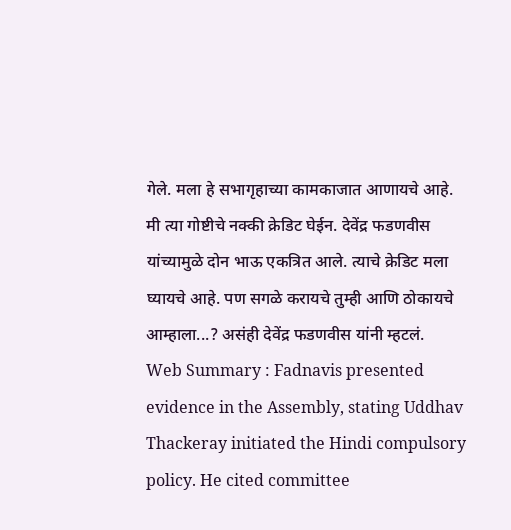गेले. मला हे सभागृहाच्या कामकाजात आणायचे आहे. मी त्या गोष्टीचे नक्की क्रेडिट घेईन. देवेंद्र फडणवीस यांच्यामुळे दोन भाऊ एकत्रित आले. त्याचे क्रेडिट मला घ्यायचे आहे. पण सगळे करायचे तुम्ही आणि ठोकायचे आम्हाला...? असंही देवेंद्र फडणवीस यांनी म्हटलं.
Web Summary : Fadnavis presented evidence in the Assembly, stating Uddhav Thackeray initiated the Hindi compulsory policy. He cited committee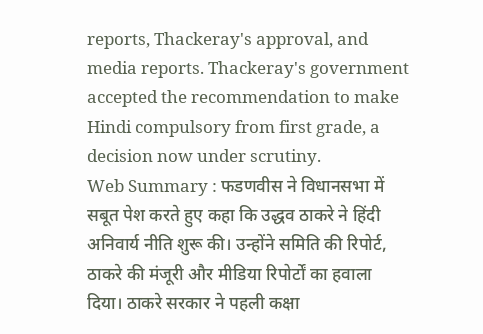reports, Thackeray's approval, and media reports. Thackeray's government accepted the recommendation to make Hindi compulsory from first grade, a decision now under scrutiny.
Web Summary : फडणवीस ने विधानसभा में सबूत पेश करते हुए कहा कि उद्धव ठाकरे ने हिंदी अनिवार्य नीति शुरू की। उन्होंने समिति की रिपोर्ट, ठाकरे की मंजूरी और मीडिया रिपोर्टों का हवाला दिया। ठाकरे सरकार ने पहली कक्षा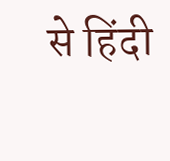से हिंदी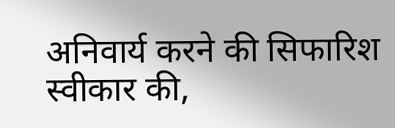अनिवार्य करने की सिफारिश स्वीकार की,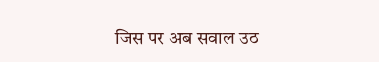जिस पर अब सवाल उठ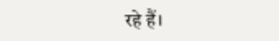रहे हैं।